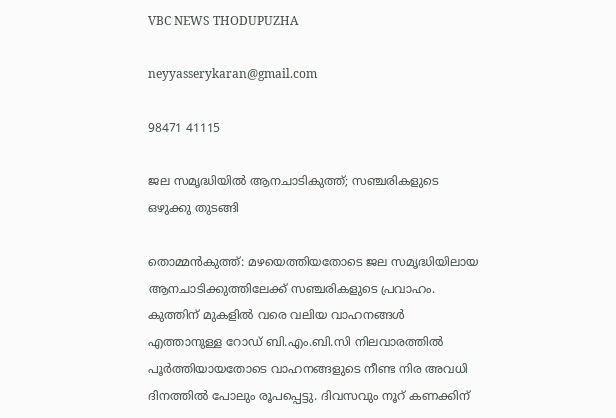VBC NEWS THODUPUZHA

neyyasserykaran@gmail.com

98471 41115

ജല സമൃദ്ധിയിൽ ആനചാടികുത്ത്; സഞ്ചരികളുടെ ഒഴുക്കു തുടങ്ങി

തൊമ്മൻകുത്ത്: മഴയെത്തിയതോടെ ജല സമൃദ്ധിയിലായ ആനചാടിക്കുത്തിലേക്ക് സഞ്ചരികളുടെ പ്രവാഹം. കുത്തിന് മുകളിൽ വരെ വലിയ വാഹനങ്ങൾ എത്താനുള്ള റോഡ് ബി.എം.ബി.സി നിലവാരത്തിൽ പൂർത്തിയായതോടെ വാഹനങ്ങളുടെ നീണ്ട നിര അവധി ദിനത്തിൽ പോലും രൂപപ്പെട്ടു. ദിവസവും നൂറ് കണക്കിന്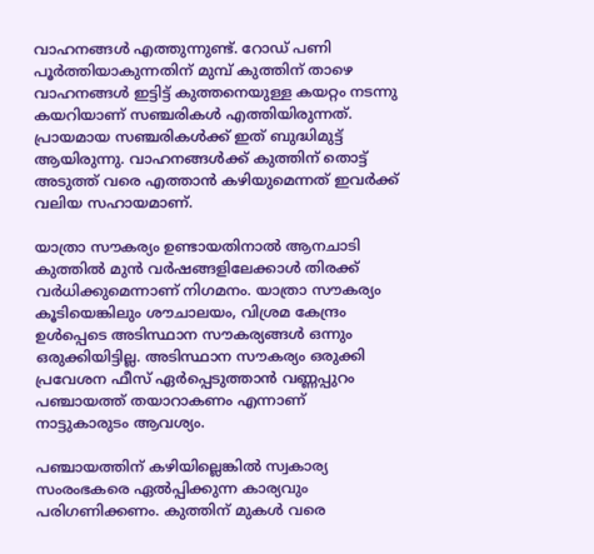വാഹനങ്ങൾ എത്തുന്നുണ്ട്. റോഡ് പണി പൂർത്തിയാകുന്നതിന് മുമ്പ് കുത്തിന് താഴെ വാഹനങ്ങൾ ഇട്ടിട്ട് കുത്തനെയുള്ള കയറ്റം നടന്നു കയറിയാണ് സഞ്ചരികൾ എത്തിയിരുന്നത്. പ്രായമായ സഞ്ചരികൾക്ക് ഇത് ബുദ്ധിമുട്ട് ആയിരുന്നു. വാഹനങ്ങൾക്ക് കുത്തിന് തൊട്ട് അടുത്ത് വരെ എത്താൻ കഴിയുമെന്നത് ഇവർക്ക് വലിയ സഹായമാണ്.

യാത്രാ സൗകര്യം ഉണ്ടായതിനാൽ ആനചാടി കുത്തിൽ മുൻ വർഷങ്ങളിലേക്കാൾ തിരക്ക് വർധിക്കുമെന്നാണ് നിഗമനം. യാത്രാ സൗകര്യം കൂടിയെങ്കിലും ശൗചാലയം, വിശ്രമ കേന്ദ്രം ഉൾപ്പെടെ അടിസ്ഥാന സൗകര്യങ്ങൾ ഒന്നും ഒരുക്കിയിട്ടില്ല. അടിസ്ഥാന സൗകര്യം ഒരുക്കി പ്രവേശന ഫീസ് ഏർപ്പെടുത്താൻ വണ്ണപ്പുറം പഞ്ചായത്ത്‌ തയാറാകണം എന്നാണ് നാട്ടുകാരുടം ആവശ്യം.

പഞ്ചായത്തിന് കഴിയില്ലെങ്കിൽ സ്വകാര്യ സംരംഭകരെ ഏൽപ്പിക്കുന്ന കാര്യവും പരിഗണിക്കണം. കുത്തിന് മുകൾ വരെ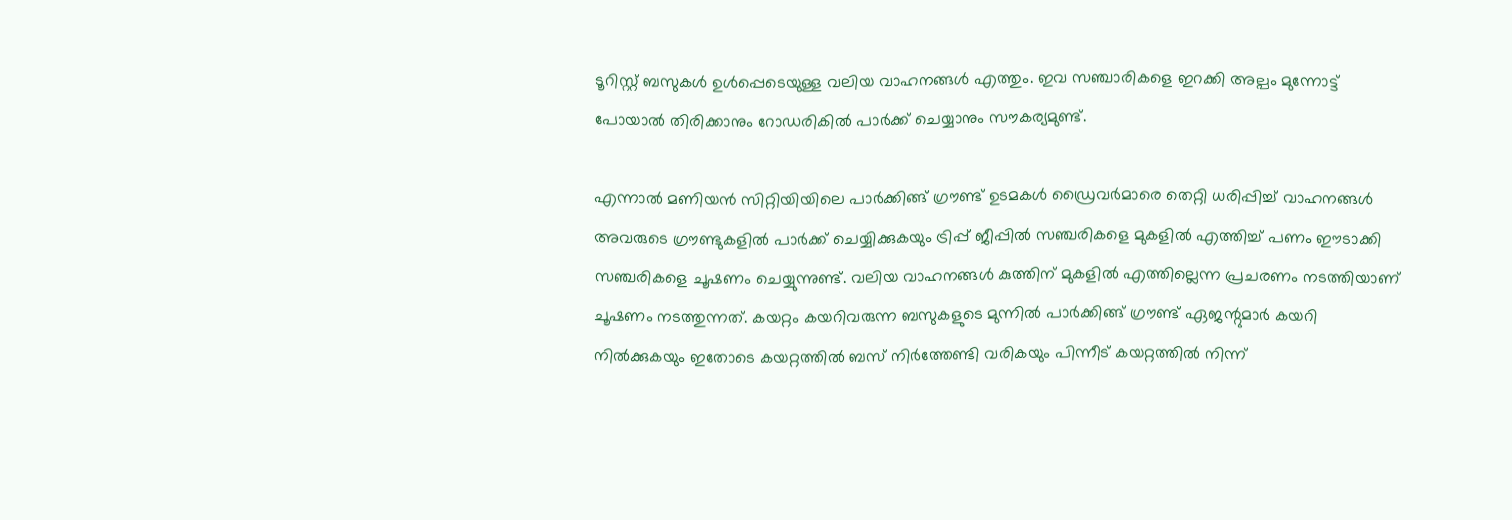ടൂറിസ്റ്റ് ബസുകൾ ഉൾപ്പെടെയുള്ള വലിയ വാഹനങ്ങൾ എത്തും. ഇവ സഞ്ചാരികളെ ഇറക്കി അല്പം മുന്നോട്ട് പോയാൽ തിരിക്കാനും റോഡരികിൽ പാർക്ക് ചെയ്യാനും സൗകര്യമുണ്ട്.

എന്നാൽ മണിയൻ സിറ്റിയിയിലെ പാർക്കിങ്ങ് ഗ്രൗണ്ട് ഉടമകൾ ഡ്രൈവർമാരെ തെറ്റി ധരിപ്പിച്ച് വാഹനങ്ങൾ അവരുടെ ഗ്രൗണ്ടുകളിൽ പാർക്ക് ചെയ്യിക്കുകയും ട്രിപ്പ് ജീപ്പിൽ സഞ്ചരികളെ മുകളിൽ എത്തിച്ച് പണം ഈടാക്കി സഞ്ചരികളെ ചൂഷണം ചെയ്യുന്നുണ്ട്. വലിയ വാഹനങ്ങൾ കുത്തിന് മുകളിൽ എത്തില്ലെന്ന പ്രചരണം നടത്തിയാണ്‌ ചൂഷണം നടത്തുന്നത്. കയറ്റം കയറിവരുന്ന ബസുകളുടെ മുന്നിൽ പാർക്കിങ്ങ് ഗ്രൗണ്ട് ഏജന്റുമാർ കയറി നിൽക്കുകയും ഇതോടെ കയറ്റത്തിൽ ബസ് നിർത്തേണ്ടി വരികയും പിന്നീട് കയറ്റത്തിൽ നിന്ന്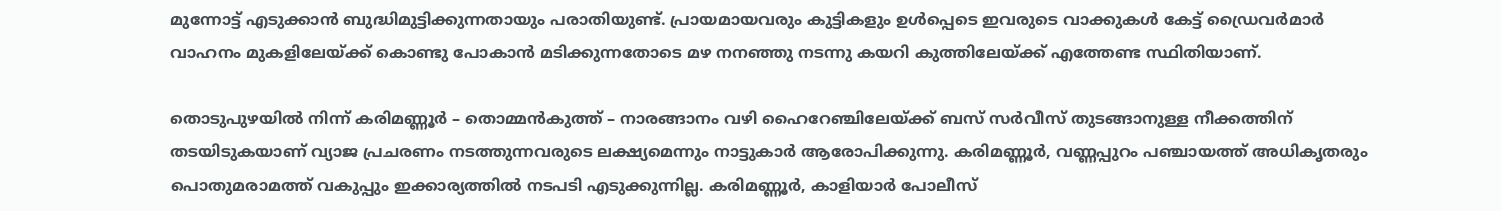മുന്നോട്ട് എടുക്കാൻ ബുദ്ധിമുട്ടിക്കുന്നതായും പരാതിയുണ്ട്. പ്രായമായവരും കുട്ടികളും ഉൾപ്പെടെ ഇവരുടെ വാക്കുകൾ കേട്ട് ഡ്രൈവർമാർ വാഹനം മുകളിലേയ്ക്ക് കൊണ്ടു പോകാൻ മടിക്കുന്നതോടെ മഴ നനഞ്ഞു നടന്നു കയറി കുത്തിലേയ്ക്ക് എത്തേണ്ട സ്ഥിതിയാണ്.

തൊടുപുഴയിൽ നിന്ന് കരിമണ്ണൂർ – തൊമ്മൻകുത്ത് – നാരങ്ങാനം വഴി ഹൈറേഞ്ചിലേയ്ക്ക് ബസ് സർവീസ് തുടങ്ങാനുള്ള നീക്കത്തിന് തടയിടുകയാണ് വ്യാജ പ്രചരണം നടത്തുന്നവരുടെ ലക്ഷ്യമെന്നും നാട്ടുകാർ ആരോപിക്കുന്നു. കരിമണ്ണൂർ, വണ്ണപ്പുറം പഞ്ചായത്ത്‌ അധികൃതരും പൊതുമരാമത്ത് വകുപ്പും ഇക്കാര്യത്തിൽ നടപടി എടുക്കുന്നില്ല. കരിമണ്ണൂർ, കാളിയാർ പോലീസ്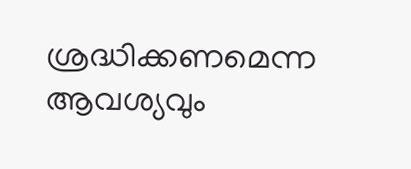ശ്രദ്ധിക്കണമെന്ന ആവശ്യവും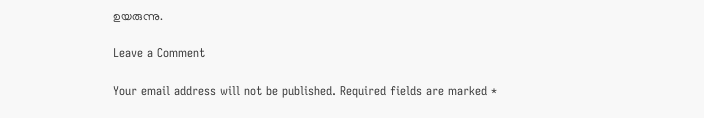ഉയരുന്നു.

Leave a Comment

Your email address will not be published. Required fields are marked *